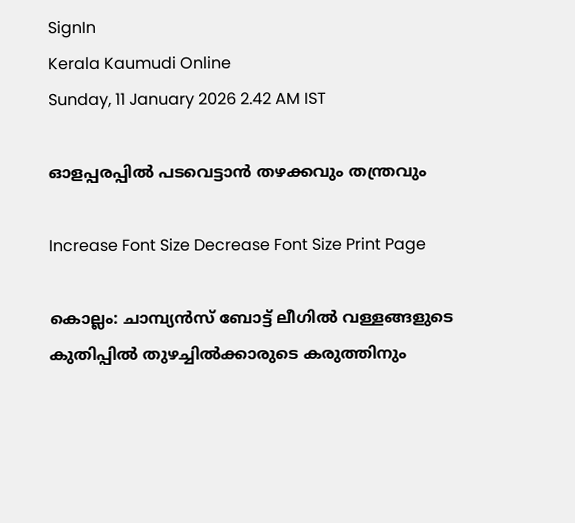SignIn
Kerala Kaumudi Online
Sunday, 11 January 2026 2.42 AM IST

ഓളപ്പരപ്പിൽ പടവെട്ടാൻ തഴക്കവും തന്ത്രവും

Increase Font Size Decrease Font Size Print Page

കൊല്ലം: ചാമ്പ്യൻസ് ബോട്ട് ലീഗിൽ വള്ളങ്ങളുടെ കുതിപ്പിൽ തുഴച്ചിൽക്കാരുടെ കരുത്തിനും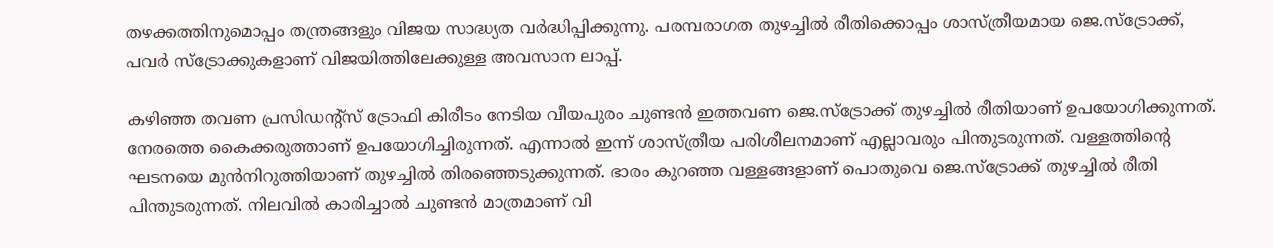തഴക്കത്തിനുമൊപ്പം തന്ത്രങ്ങളും വിജയ സാദ്ധ്യത വർദ്ധിപ്പിക്കുന്നു. പരമ്പരാഗത തുഴച്ചിൽ രീതിക്കൊപ്പം ശാസ്ത്രീയമായ ജെ.സ്ട്രോക്ക്, പവ‌ർ സ്ട്രോക്കുകളാണ് വിജയിത്തിലേക്കുള്ള അവസാന ലാപ്പ്.

കഴിഞ്ഞ തവണ പ്രസിഡന്റ്സ് ട്രോഫി കിരീടം നേടിയ വീയപുരം ചുണ്ടൻ ഇത്തവണ ജെ.സ്ട്രോക്ക് തുഴച്ചിൽ രീതിയാണ് ഉപയോഗിക്കുന്നത്. നേരത്തെ കൈക്കരുത്താണ് ഉപയോഗിച്ചിരുന്നത്. എന്നാൽ ഇന്ന് ശാസ്ത്രീയ പരിശീലനമാണ് എല്ലാവരും പിന്തുടരുന്നത്. വള്ളത്തിന്റെ ഘടനയെ മുൻനിറുത്തിയാണ് തുഴച്ചിൽ തിരഞ്ഞെടുക്കുന്നത്. ഭാരം കുറഞ്ഞ വള്ളങ്ങളാണ് പൊതുവെ ജെ.സ്ട്രോക്ക് തുഴച്ചിൽ രീതി പിന്തുടരുന്നത്. നിലവിൽ കാരിച്ചാൽ ചുണ്ടൻ മാത്രമാണ് വി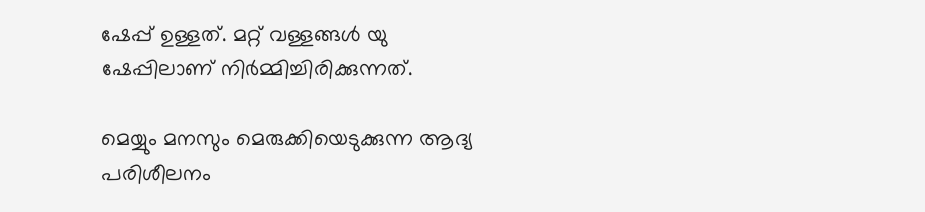ഷേപ്പ് ഉള്ളത്. മറ്റ് വള്ളങ്ങൾ യു ഷേപ്പിലാണ് നിർമ്മിച്ചിരിക്കുന്നത്.

മെയ്യും മനസും മെരുക്കിയെടുക്കുന്ന ആദ്യ പരിശീലനം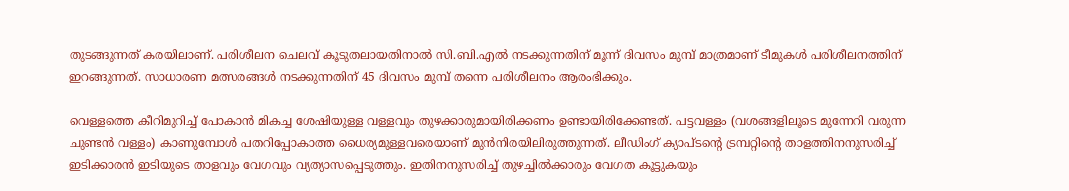തുടങ്ങുന്നത് കരയിലാണ്. പരിശീലന ചെലവ് കൂടുതലായതിനാൽ സി.ബി.എൽ നടക്കുന്നതിന് മൂന്ന് ദിവസം മുമ്പ് മാത്രമാണ് ടീമുകൾ പരിശീലനത്തിന് ഇറങ്ങുന്നത്. സാധാരണ മത്സരങ്ങൾ നടക്കുന്നതിന് 45 ദിവസം മുമ്പ് തന്നെ പരിശീലനം ആരംഭിക്കും.

വെള്ളത്തെ കീറിമുറിച്ച് പോകാൻ മികച്ച ശേഷിയുള്ള വള്ളവും തുഴക്കാരുമായിരിക്കണം ഉണ്ടായിരിക്കേണ്ടത്. പട്ടവള്ളം (വശങ്ങളിലൂടെ മുന്നേറി വരുന്ന ചുണ്ടൻ വള്ളം) കാണുമ്പോൾ പതറിപ്പോകാത്ത ധൈര്യമുള്ളവരെയാണ് മുൻനിരയിലിരുത്തുന്നത്. ലീഡിംഗ് ക്യാപ്ടന്റെ ട്രമ്പറ്റിന്റെ താളത്തിനനുസരിച്ച് ഇടിക്കാരൻ ഇടിയുടെ താളവും വേഗവും വ്യത്യാസപ്പെടുത്തും. ഇതിനനുസരിച്ച് തുഴച്ചിൽക്കാരും വേഗത കൂട്ടുകയും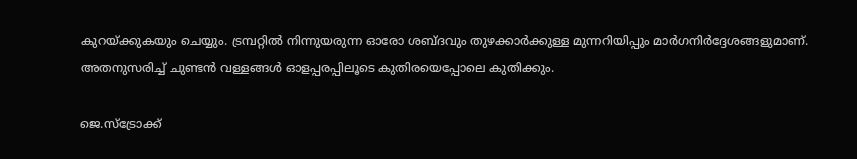കുറയ്ക്കുകയും ചെയ്യും. ട്രമ്പറ്റിൽ നിന്നുയരുന്ന ഓരോ ശബ്ദവും തുഴക്കാർക്കുള്ള മുന്നറിയിപ്പും മാർഗനിർദ്ദേശങ്ങളുമാണ്. അതനുസരിച്ച് ചുണ്ടൻ വള്ളങ്ങൾ ഓളപ്പരപ്പിലൂടെ കുതിരയെപ്പോലെ കുതിക്കും.

ജെ.സ്ട്രോക്ക്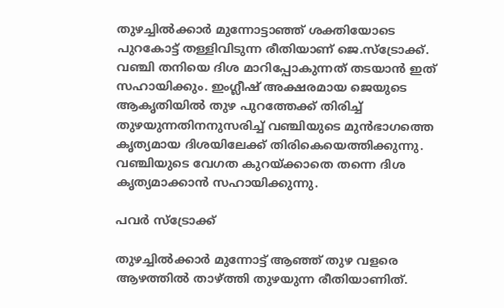തുഴച്ചിൽക്കാർ മുന്നോട്ടാഞ്ഞ് ശക്തിയോടെ പുറകോട്ട് തള്ളിവിടുന്ന രീതിയാണ് ജെ.സ്ട്രോക്ക്. വഞ്ചി തനിയെ ദിശ മാറിപ്പോകുന്നത് തടയാൻ ഇത് സഹായിക്കും. ഇംഗ്ലീഷ് അക്ഷരമായ ജെയുടെ ആകൃതിയിൽ തുഴ പുറത്തേക്ക് തിരിച്ച് തുഴയുന്നതിനനുസരിച്ച് വഞ്ചിയുടെ മുൻഭാഗത്തെ കൃത്യമായ ദിശയിലേക്ക് തിരികെയെത്തിക്കുന്നു. വഞ്ചിയുടെ വേഗത കുറയ്ക്കാതെ തന്നെ ദിശ കൃത്യമാക്കാൻ സഹായിക്കുന്നു.

പവർ സ്ട്രോക്ക്

തുഴച്ചിൽക്കാർ മുന്നോട്ട് ആഞ്ഞ് തുഴ വളരെ ആഴത്തിൽ താഴ്ത്തി തുഴയുന്ന രീതിയാണിത്.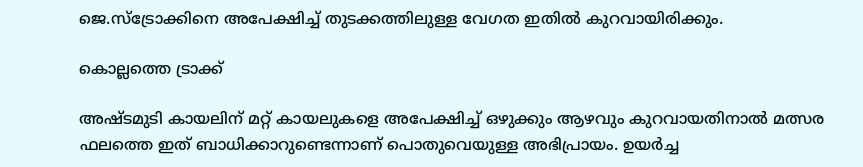ജെ.സ്ട്രോക്കിനെ അപേക്ഷിച്ച് തുടക്കത്തിലുള്ള വേഗത ഇതിൽ കുറവായിരിക്കും.

കൊല്ലത്തെ ട്രാക്ക്

അഷ്ടമുടി കായലിന് മറ്റ് കായലുകളെ അപേക്ഷിച്ച് ഒഴുക്കും ആഴവും കുറവായതിനാൽ മത്സര ഫലത്തെ ഇത് ബാധിക്കാറുണ്ടെന്നാണ് പൊതുവെയുള്ള അഭിപ്രായം. ഉയർച്ച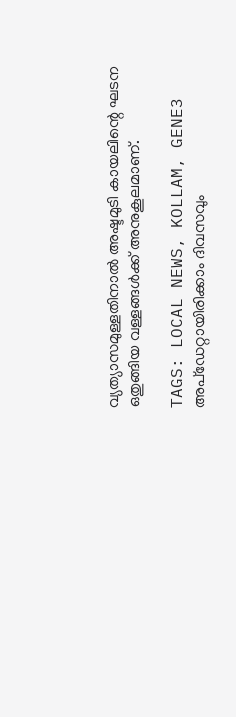വ്യത്യാസമുള്ളതിനാൽ അഷ്ടമുടി കായലിന്റെ ഘടന ഒതുങ്ങിയ വള്ളങ്ങൾക്ക് അനുകൂലമാണ്.

TAGS: LOCAL NEWS, KOLLAM, GENE3
അപ്ഡേറ്റായിരിക്കാം ദിവസവും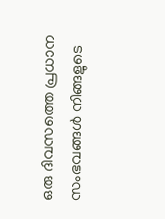ഒരു ദിവസത്തെ പ്രധാന സംഭവങ്ങൾ നിങ്ങളുടെ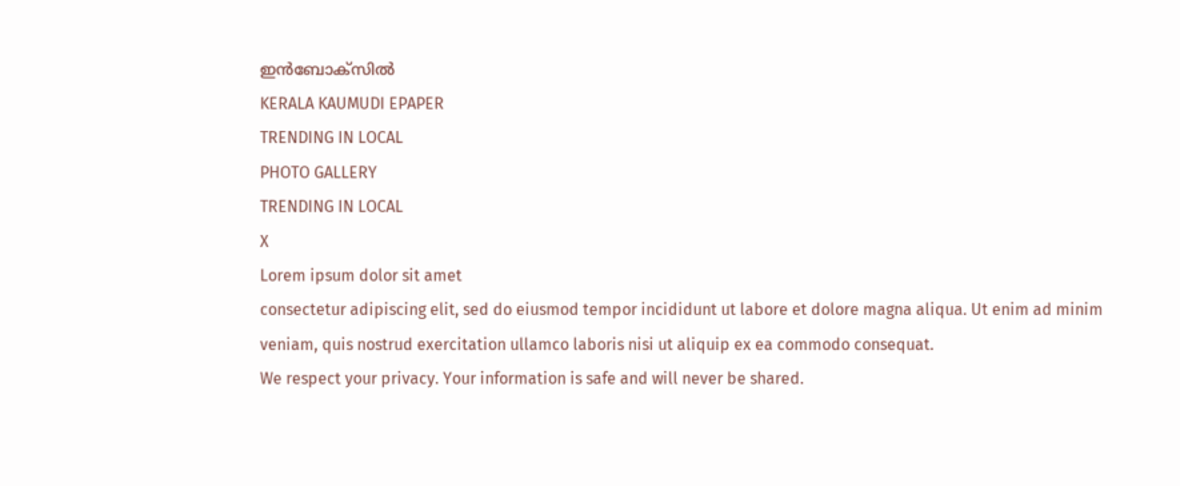ഇൻബോക്സിൽ
KERALA KAUMUDI EPAPER
TRENDING IN LOCAL
PHOTO GALLERY
TRENDING IN LOCAL
X
Lorem ipsum dolor sit amet
consectetur adipiscing elit, sed do eiusmod tempor incididunt ut labore et dolore magna aliqua. Ut enim ad minim veniam, quis nostrud exercitation ullamco laboris nisi ut aliquip ex ea commodo consequat.
We respect your privacy. Your information is safe and will never be shared.